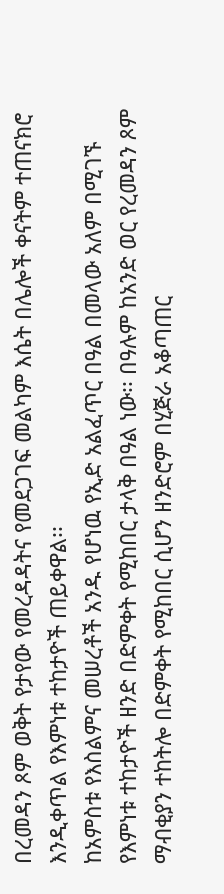በረመዳን ጾም ወቅት የታየው የመረዳዳትና የመደጋገፍ መልካም እሴት በሌሎች ቀናትም ተጠናክሮ እንዲቀጥል የእምነቱ ተከታዮች ጠይቀዋል፡፡
ከአምስቱ የእስልምና መሠረቶች አንዱ የሆነዉ የኢድ አልፈጥር በዓል በመላው አለም በሚገኙ የእምነቱ ተከታዮች ዘንድ በድምቀት የሚከበር ታላቅ በዓል ነው፡፡ በዓሉም ከአንድ ወር የረመዳን ጾም ማብቂያን ተከትሎ በድምቀት የሚከበር ሲሆን ዘንድሮም በሂጅራ አቆጣጠር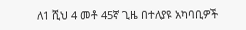ለ1 ሺህ 4 መቶ 45ኛ ጊዜ በተለያዩ አካባቢዎች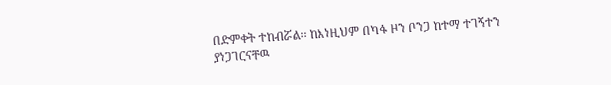በድምቀት ተከብሯል፡፡ ከእነዚህም በካፋ ዞን ቦንጋ ከተማ ተገኝተን ያነጋገርናቸዉ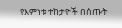የእምነቱ ተከታዮች በሰጡት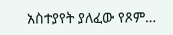አስተያየት ያለፈው የጾም…